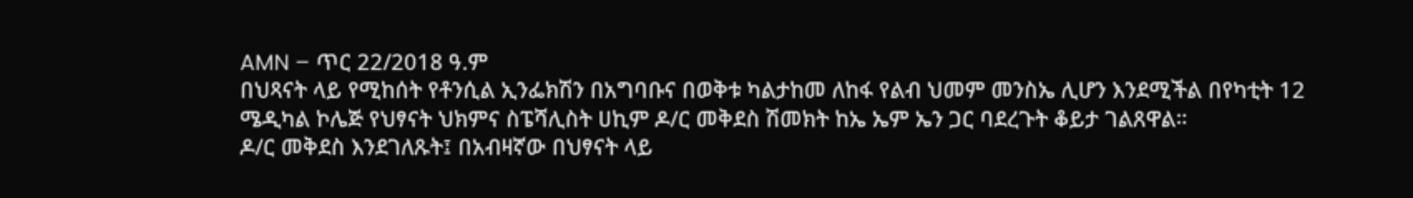AMN – ጥር 22/2018 ዓ.ም
በህጻናት ላይ የሚከሰት የቶንሲል ኢንፌክሽን በአግባቡና በወቅቱ ካልታከመ ለከፋ የልብ ህመም መንስኤ ሊሆን እንደሚችል በየካቲት 12 ሜዲካል ኮሌጅ የህፃናት ህክምና ስፔሻሊስት ሀኪም ዶ/ር መቅደስ ሽመክት ከኤ ኤም ኤን ጋር ባደረጉት ቆይታ ገልጸዋል።
ዶ/ር መቅደስ እንደገለጹት፤ በአብዛኛው በህፃናት ላይ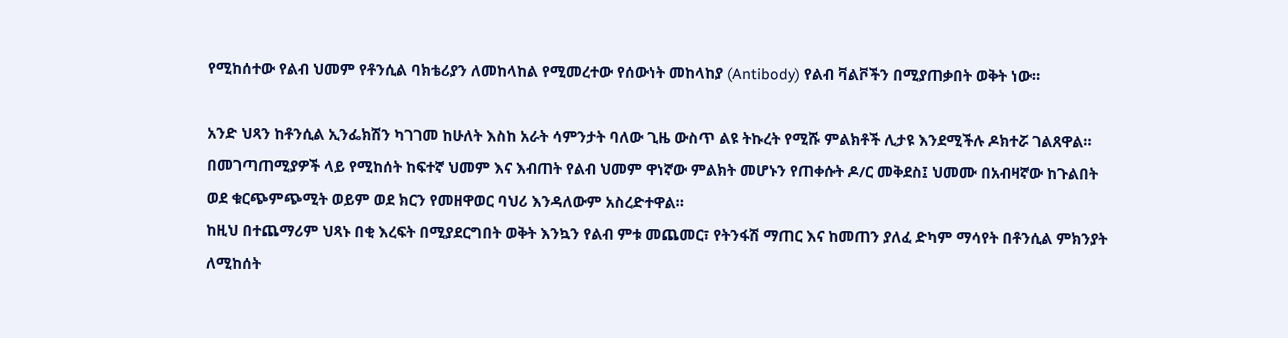የሚከሰተው የልብ ህመም የቶንሲል ባክቴሪያን ለመከላከል የሚመረተው የሰውነት መከላከያ (Antibody) የልብ ቫልቮችን በሚያጠቃበት ወቅት ነው።

አንድ ህጻን ከቶንሲል ኢንፌክሽን ካገገመ ከሁለት እስከ አራት ሳምንታት ባለው ጊዜ ውስጥ ልዩ ትኩረት የሚሹ ምልክቶች ሊታዩ እንደሚችሉ ዶክተሯ ገልጸዋል።
በመገጣጠሚያዎች ላይ የሚከሰት ከፍተኛ ህመም እና እብጠት የልብ ህመም ዋነኛው ምልክት መሆኑን የጠቀሱት ዶ/ር መቅደስ፤ ህመሙ በአብዛኛው ከጉልበት ወደ ቁርጭምጭሚት ወይም ወደ ክርን የመዘዋወር ባህሪ እንዳለውም አስረድተዋል።
ከዚህ በተጨማሪም ህጻኑ በቂ እረፍት በሚያደርግበት ወቅት እንኳን የልብ ምቱ መጨመር፣ የትንፋሽ ማጠር እና ከመጠን ያለፈ ድካም ማሳየት በቶንሲል ምክንያት ለሚከሰት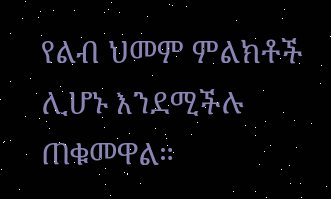የልብ ህመም ምልክቶች ሊሆኑ እንደሚችሉ ጠቁመዋል።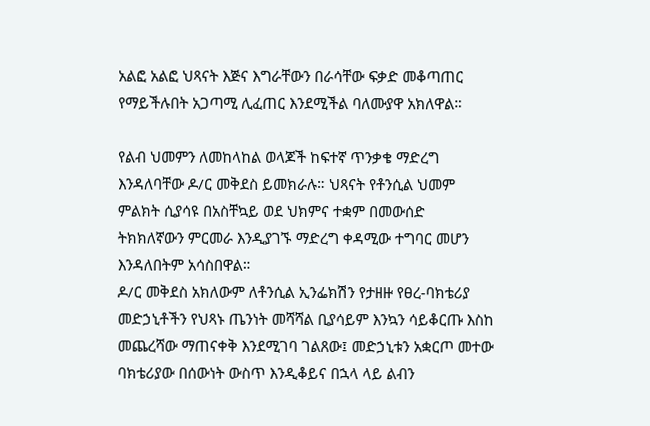አልፎ አልፎ ህጻናት እጅና እግራቸውን በራሳቸው ፍቃድ መቆጣጠር የማይችሉበት አጋጣሚ ሊፈጠር እንደሚችል ባለሙያዋ አክለዋል።

የልብ ህመምን ለመከላከል ወላጆች ከፍተኛ ጥንቃቄ ማድረግ እንዳለባቸው ዶ/ር መቅደስ ይመክራሉ። ህጻናት የቶንሲል ህመም ምልክት ሲያሳዩ በአስቸኳይ ወደ ህክምና ተቋም በመውሰድ ትክክለኛውን ምርመራ እንዲያገኙ ማድረግ ቀዳሚው ተግባር መሆን እንዳለበትም አሳስበዋል።
ዶ/ር መቅደስ አክለውም ለቶንሲል ኢንፌክሽን የታዘዙ የፀረ-ባክቴሪያ መድኃኒቶችን የህጻኑ ጤንነት መሻሻል ቢያሳይም እንኳን ሳይቆርጡ እስከ መጨረሻው ማጠናቀቅ እንደሚገባ ገልጸው፤ መድኃኒቱን አቋርጦ መተው ባክቴሪያው በሰውነት ውስጥ እንዲቆይና በኋላ ላይ ልብን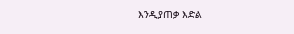እንዲያጠቃ እድል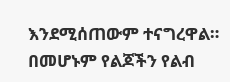እንደሚሰጠውም ተናግረዋል።
በመሆኑም የልጆችን የልብ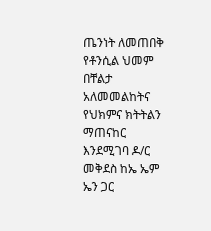ጤንነት ለመጠበቅ የቶንሲል ህመም በቸልታ አለመመልከትና የህክምና ክትትልን ማጠናከር እንደሚገባ ዶ/ር መቅደስ ከኤ ኤም ኤን ጋር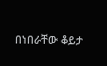በነበራቸው ቆይታ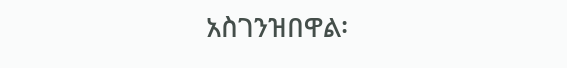አስገንዝበዋል፡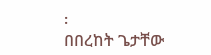፡
በበረከት ጌታቸው